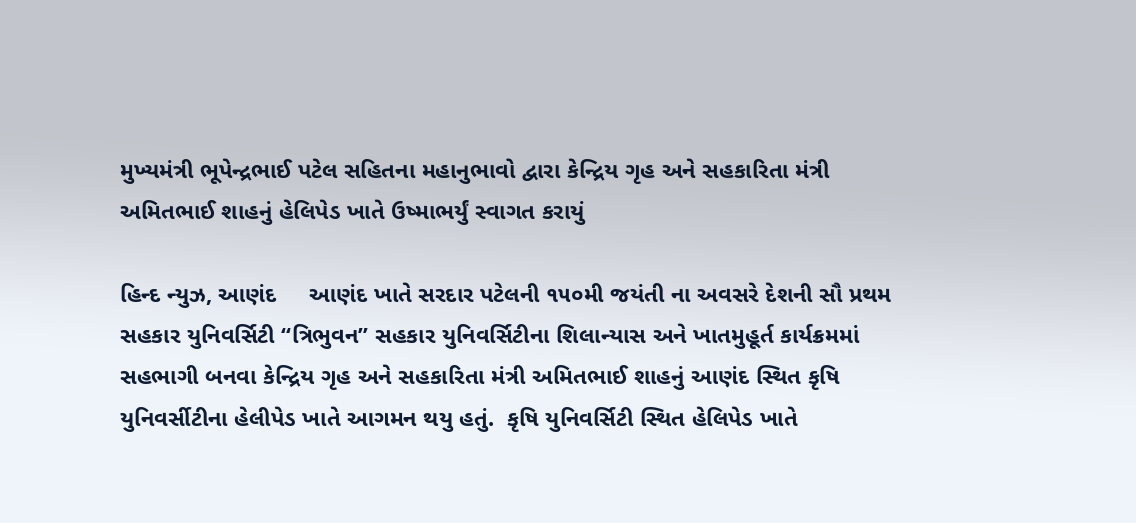મુખ્યમંત્રી ભૂપેન્દ્રભાઈ પટેલ સહિતના મહાનુભાવો દ્વારા કેન્દ્રિય ગૃહ અને સહકારિતા મંત્રી અમિતભાઈ શાહનું હેલિપેડ ખાતે ઉષ્માભર્યું સ્વાગત કરાયું

હિન્દ ન્યુઝ, આણંદ     આણંદ ખાતે સરદાર પટેલની ૧૫૦મી જયંતી ના અવસરે દેશની સૌ પ્રથમ સહકાર યુનિવર્સિટી “ત્રિભુવન” સહકાર યુનિવર્સિટીના શિલાન્યાસ અને ખાતમુહૂર્ત કાર્યક્રમમાં સહભાગી બનવા કેન્દ્રિય ગૃહ અને સહકારિતા મંત્રી અમિતભાઈ શાહનું આણંદ સ્થિત કૃષિ યુનિવર્સીટીના હેલીપેડ ખાતે આગમન થયુ હતું.  કૃષિ યુનિવર્સિટી સ્થિત હેલિપેડ ખાતે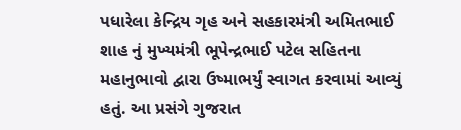પધારેલા કેન્દ્રિય ગૃહ અને સહકારમંત્રી અમિતભાઈ શાહ નું મુખ્યમંત્રી ભૂપેન્દ્રભાઈ પટેલ સહિતના મહાનુભાવો દ્વારા ઉષ્માભર્યું સ્વાગત કરવામાં આવ્યું હતું. આ પ્રસંગે ગુજરાત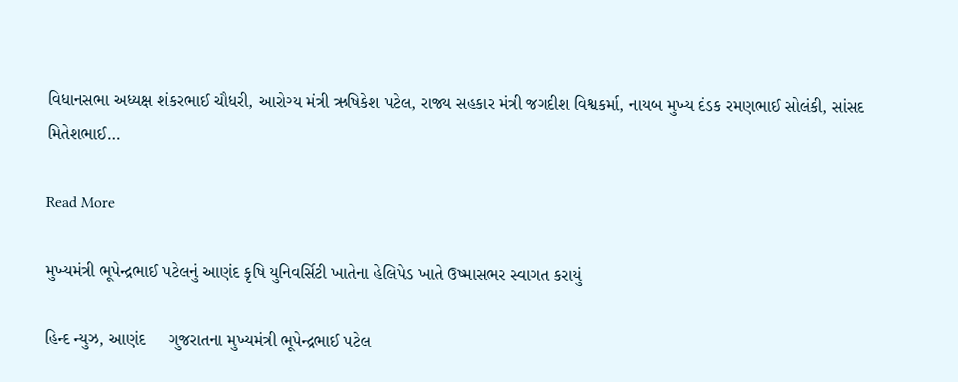વિધાનસભા અધ્યક્ષ શંકરભાઈ ચૌધરી, આરોગ્ય મંત્રી ઋષિકેશ પટેલ, રાજ્ય સહકાર મંત્રી જગદીશ વિશ્વકર્મા, નાયબ મુખ્ય દંડક રમણભાઈ સોલંકી, સાંસદ મિતેશભાઈ…

Read More

મુખ્યમંત્રી ભૂપેન્દ્રભાઈ પટેલનું આણંદ કૃષિ યુનિવર્સિટી ખાતેના હેલિપેડ ખાતે ઉષ્માસભર સ્વાગત કરાયું

હિન્દ ન્યુઝ, આણંદ     ગુજરાતના મુખ્યમંત્રી ભૂપેન્દ્રભાઈ પટેલ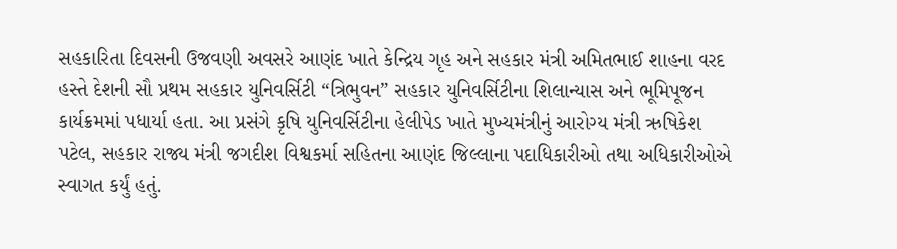સહકારિતા દિવસની ઉજવણી અવસરે આણંદ ખાતે કેન્દ્રિય ગૃહ અને સહકાર મંત્રી અમિતભાઈ શાહના વરદ હસ્તે દેશની સૌ પ્રથમ સહકાર યુનિવર્સિટી “ત્રિભુવન” સહકાર યુનિવર્સિટીના શિલાન્યાસ અને ભૂમિપૂજન કાર્યક્રમમાં પધાર્યા હતા. આ પ્રસંગે કૃષિ યુનિવર્સિટીના હેલીપેડ ખાતે મુખ્યમંત્રીનું આરોગ્ય મંત્રી ઋષિકેશ પટેલ, સહકાર રાજ્ય મંત્રી જગદીશ વિશ્વકર્મા સહિતના આણંદ જિલ્લાના પદાધિકારીઓ તથા અધિકારીઓએ સ્વાગત કર્યું હતું.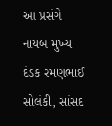આ પ્રસંગે નાયબ મુખ્ય દંડક રમણભાઈ સોલંકી, સાંસદ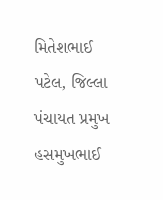મિતેશભાઈ પટેલ, જિલ્લા પંચાયત પ્રમુખ હસમુખભાઈ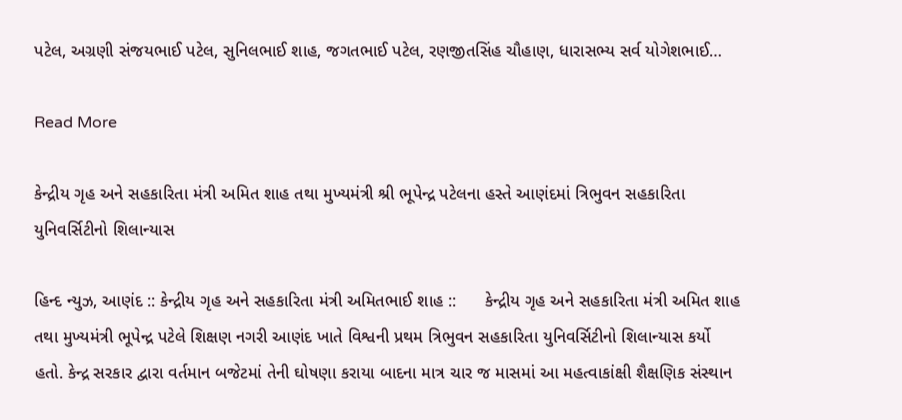પટેલ, અગ્રણી સંજયભાઈ પટેલ, સુનિલભાઈ શાહ, જગતભાઈ પટેલ, રણજીતસિંહ ચૌહાણ, ધારાસભ્ય સર્વ યોગેશભાઈ…

Read More

કેન્દ્રીય ગૃહ અને સહકારિતા મંત્રી અમિત શાહ તથા મુખ્યમંત્રી શ્રી ભૂપેન્દ્ર પટેલના હસ્તે આણંદમાં ત્રિભુવન સહકારિતા યુનિવર્સિટીનો શિલાન્યાસ

હિન્દ ન્યુઝ, આણંદ :: કેન્દ્રીય ગૃહ અને સહકારિતા મંત્રી અમિતભાઈ શાહ ::      કેન્દ્રીય ગૃહ અને સહકારિતા મંત્રી અમિત શાહ તથા મુખ્યમંત્રી ભૂપેન્દ્ર પટેલે શિક્ષણ નગરી આણંદ ખાતે વિશ્વની પ્રથમ ત્રિભુવન સહકારિતા યુનિવર્સિટીનો શિલાન્યાસ કર્યો હતો. કેન્દ્ર સરકાર દ્વારા વર્તમાન બજેટમાં તેની ઘોષણા કરાયા બાદના માત્ર ચાર જ માસમાં આ મહત્વાકાંક્ષી શૈક્ષણિક સંસ્થાન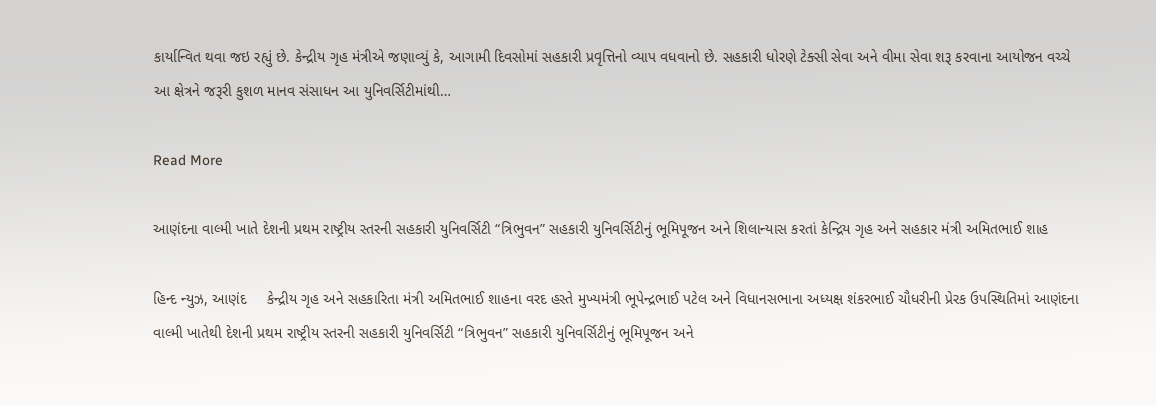કાર્યાન્વિત થવા જઇ રહ્યું છે. કેન્દ્રીય ગૃહ મંત્રીએ જણાવ્યું કે, આગામી દિવસોમાં સહકારી પ્રવૃત્તિનો વ્યાપ વધવાનો છે. સહકારી ધોરણે ટેક્સી સેવા અને વીમા સેવા શરૂ કરવાના આયોજન વચ્ચે આ ક્ષેત્રને જરૂરી કુશળ માનવ સંસાધન આ યુનિવર્સિટીમાંથી…

Read More

આણંદના વાલ્મી ખાતે દેશની પ્રથમ રાષ્ટ્રીય સ્તરની સહકારી યુનિવર્સિટી “ત્રિભુવન” સહકારી યુનિવર્સિટીનું ભૂમિપૂજન અને શિલાન્યાસ કરતાં કેન્દ્રિય ગૃહ અને સહકાર મંત્રી અમિતભાઈ શાહ

હિન્દ ન્યુઝ, આણંદ     કેન્દ્રીય ગૃહ અને સહકારિતા મંત્રી અમિતભાઈ શાહના વરદ હસ્તે મુખ્યમંત્રી ભૂપેન્દ્રભાઈ પટેલ અને વિધાનસભાના અધ્યક્ષ શંકરભાઈ ચૌધરીની પ્રેરક ઉપસ્થિતિમાં આણંદના વાલ્મી ખાતેથી દેશની પ્રથમ રાષ્ટ્રીય સ્તરની સહકારી યુનિવર્સિટી “ત્રિભુવન” સહકારી યુનિવર્સિટીનું ભૂમિપૂજન અને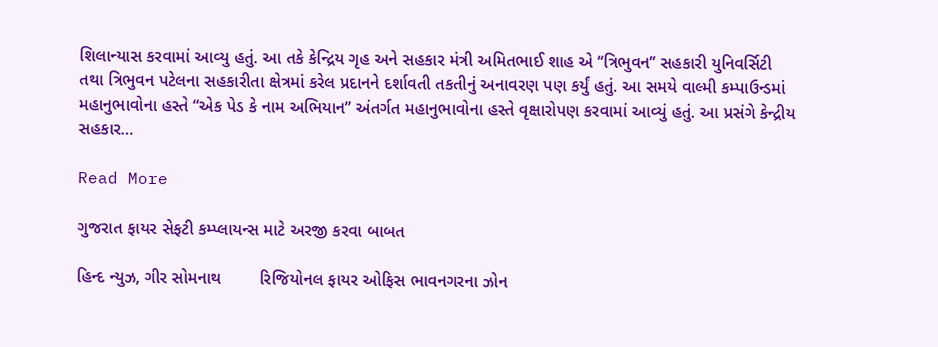શિલાન્યાસ કરવામાં આવ્યુ હતું. આ તકે કેન્દ્રિય ગૃહ અને સહકાર મંત્રી અમિતભાઈ શાહ એ ‘‘ત્રિભુવન’’ સહકારી યુનિવર્સિટી તથા ત્રિભુવન પટેલના સહકારીતા ક્ષેત્રમાં કરેલ પ્રદાનને દર્શાવતી તકતીનું અનાવરણ પણ કર્યું હતું. આ સમયે વાલ્મી કમ્પાઉન્ડમાં મહાનુભાવોના હસ્તે “એક પેડ કે નામ અભિયાન” અંતર્ગત મહાનુભાવોના હસ્તે વૃક્ષારોપણ કરવામાં આવ્યું હતું. આ પ્રસંગે કેન્દ્રીય સહકાર…

Read More

ગુજરાત ફાયર સેફટી કમ્પ્લાયન્સ માટે અરજી કરવા બાબત

હિન્દ ન્યુઝ, ગીર સોમનાથ        રિજિયોનલ ફાયર ઓફિસ ભાવનગરના ઝોન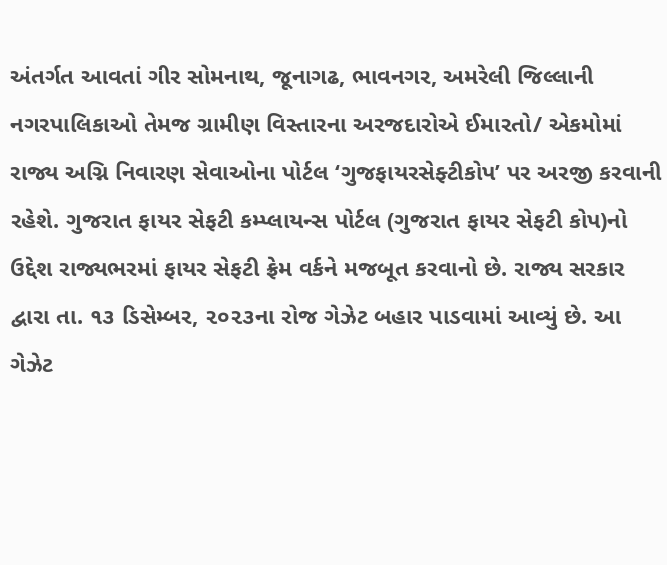અંતર્ગત આવતાં ગીર સોમનાથ, જૂનાગઢ, ભાવનગર, અમરેલી જિલ્લાની નગરપાલિકાઓ તેમજ ગ્રામીણ વિસ્તારના અરજદારોએ ઈમારતો/ એકમોમાં રાજ્ય અગ્નિ નિવારણ સેવાઓના પોર્ટલ ‘ગુજફાયરસેફ્ટીકોપ’ પર અરજી કરવાની રહેશે. ગુજરાત ફાયર સેફટી કમ્પ્લાયન્સ પોર્ટલ (ગુજરાત ફાયર સેફટી કોપ)નો ઉદ્દેશ રાજ્યભરમાં ફાયર સેફટી ફ્રેમ વર્કને મજબૂત કરવાનો છે. રાજ્ય સરકાર દ્વારા તા. ૧૩ ડિસેમ્બર, ૨૦૨૩ના રોજ ગેઝેટ બહાર પાડવામાં આવ્યું છે. આ ગેઝેટ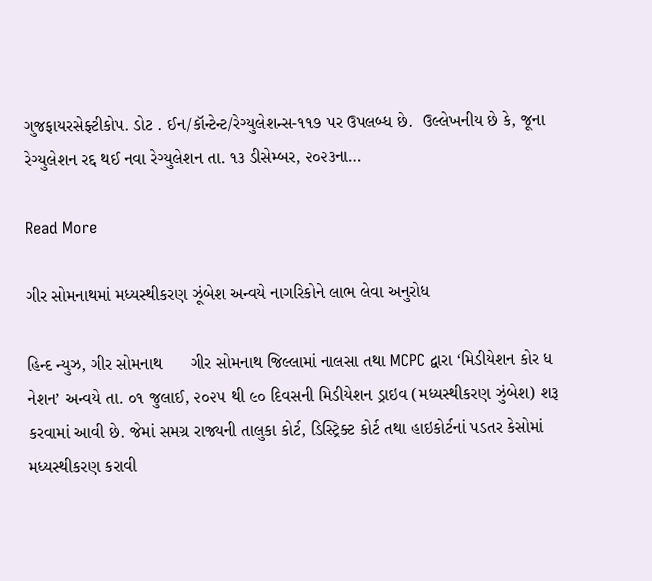ગુજફાયરસેફ્ટીકોપ. ડોટ . ઈન/કૉન્ટેન્ટ/રેગ્યુલેશન્સ-૧૧૭ પર ઉપલબ્ધ છે.  ઉલ્લેખનીય છે કે, જૂના રેગ્યુલેશન રદ્દ થઈ નવા રેગ્યુલેશન તા. ૧૩ ડીસેમ્બર, ૨૦૨૩ના…

Read More

ગીર સોમનાથમાં મધ્યસ્થીકરણ ઝૂંબેશ અન્વયે નાગરિકોને લાભ લેવા અનુરોધ

હિન્દ ન્યુઝ, ગીર સોમનાથ      ગીર સોમનાથ જિલ્લામાં નાલસા તથા MCPC દ્વારા ‘મિડીયેશન કોર ધ નેશન’ અન્વયે તા. ૦૧ જુલાઈ, ૨૦૨૫ થી ૯૦ દિવસની મિડીયેશન ડ્રાઇવ (મધ્યસ્થીકરણ ઝુંબેશ) શરૂ કરવામાં આવી છે. જેમાં સમગ્ર રાજ્યની તાલુકા કોર્ટ, ડિસ્ટ્રિક્ટ કોર્ટ તથા હાઇકોર્ટનાં પડતર કેસોમાં મધ્યસ્થીકરણ કરાવી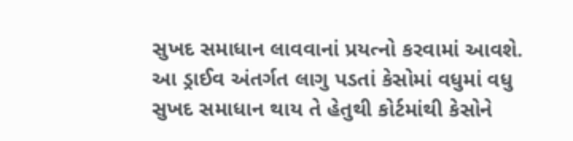સુખદ સમાધાન લાવવાનાં પ્રયત્નો કરવામાં આવશે. આ ડ્રાઈવ અંતર્ગત લાગુ પડતાં કેસોમાં વધુમાં વધુ સુખદ સમાધાન થાય તે હેતુથી કોર્ટમાંથી કેસોને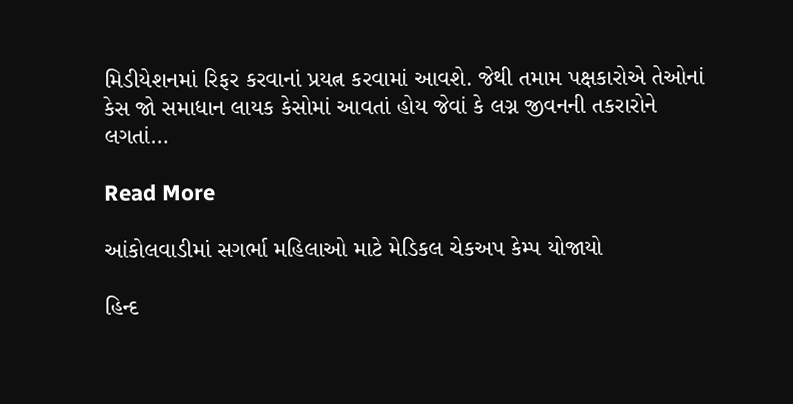મિડીયેશનમાં રિફર કરવાનાં પ્રયત્ન કરવામાં આવશે. જેથી તમામ પક્ષકારોએ તેઓનાં કેસ જો સમાધાન લાયક કેસોમાં આવતાં હોય જેવાં કે લગ્ન જીવનની તકરારોને લગતાં…

Read More

આંકોલવાડીમાં સગર્ભા મહિલાઓ માટે મેડિકલ ચેકઅપ કેમ્પ યોજાયો

હિન્દ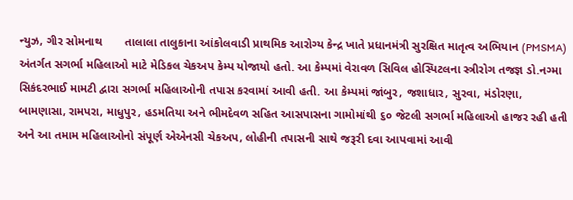ન્યુઝ, ગીર સોમનાથ       તાલાલા તાલુકાના આંકોલવાડી પ્રાથમિક આરોગ્ય કેન્દ્ર ખાતે પ્રધાનમંત્રી સુરક્ષિત માતૃત્વ અભિયાન (PMSMA) અંતર્ગત સગર્ભા મહિલાઓ માટે મેડિકલ ચેકઅપ કેમ્પ યોજાયો હતો. આ કેમ્પમાં વેરાવળ સિવિલ હોસ્પિટલના સ્ત્રીરોગ તજજ્ઞ ડો.નગ્મા સિકંદરભાઈ મામટી દ્વારા સગર્ભા મહિલાઓની તપાસ કરવામાં આવી હતી. આ કેમ્પમાં જાંબુર, જશાધાર, સુરવા, મંડોરણા, બામણાસા, રામપરા, માધુપુર, હડમતિયા અને ભીમદેવળ સહિત આસપાસના ગામોમાંથી ૬૦ જેટલી સગર્ભા મહિલાઓ હાજર રહી હતી અને આ તમામ મહિલાઓનો સંપૂર્ણ એએનસી ચેકઅપ, લોહીની તપાસની સાથે જરૂરી દવા આપવામાં આવી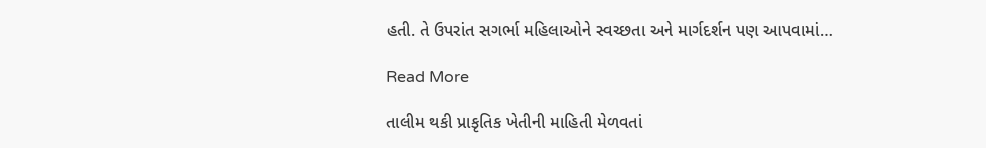હતી. તે ઉપરાંત સગર્ભા મહિલાઓને સ્વચ્છતા અને માર્ગદર્શન પણ આપવામાં…

Read More

તાલીમ થકી પ્રાકૃતિક ખેતીની માહિતી મેળવતાં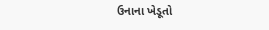ઉનાના ખેડૂતો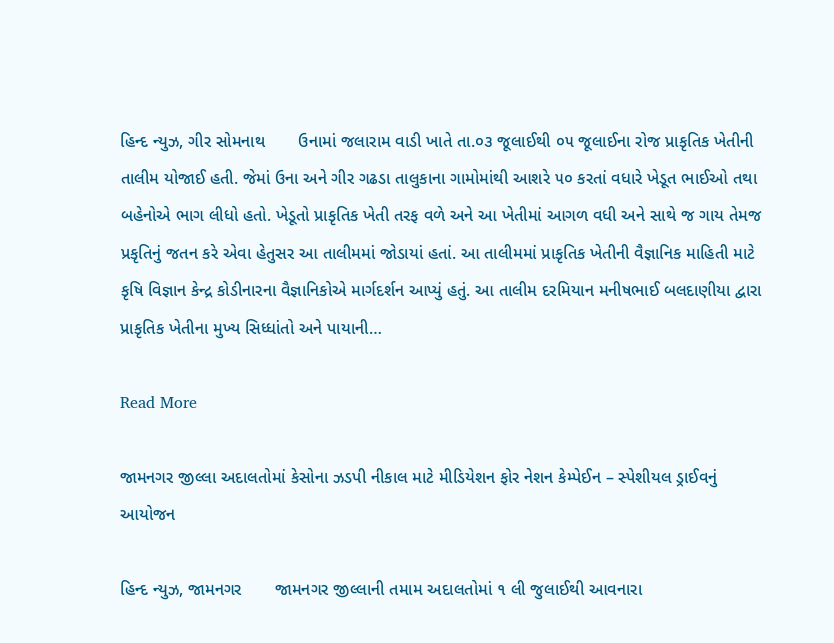હિન્દ ન્યુઝ, ગીર સોમનાથ       ઉનામાં જલારામ વાડી ખાતે તા.૦૩ જૂલાઈથી ૦૫ જૂલાઈના રોજ પ્રાકૃતિક ખેતીની તાલીમ યોજાઈ હતી. જેમાં ઉના અને ગીર ગઢડા તાલુકાના ગામોમાંથી આશરે ૫૦ કરતાં વધારે ખેડૂત ભાઈઓ તથા બહેનોએ ભાગ લીધો હતો. ખેડૂતો પ્રાકૃતિક ખેતી તરફ વળે અને આ ખેતીમાં આગળ વધી અને સાથે જ ગાય તેમજ પ્રકૃતિનું જતન કરે એવા હેતુસર આ તાલીમમાં જોડાયાં હતાં. આ તાલીમમાં પ્રાકૃતિક ખેતીની વૈજ્ઞાનિક માહિતી માટે કૃષિ વિજ્ઞાન કેન્દ્ર કોડીનારના વૈજ્ઞાનિકોએ માર્ગદર્શન આપ્યું હતું. આ તાલીમ દરમિયાન મનીષભાઈ બલદાણીયા દ્વારા પ્રાકૃતિક ખેતીના મુખ્ય સિધ્ધાંતો અને પાયાની…

Read More

જામનગર જીલ્લા અદાલતોમાં કેસોના ઝડપી નીકાલ માટે મીડિયેશન ફોર નેશન કેમ્પેઈન – સ્પેશીયલ ડ્રાઈવનું આયોજન

હિન્દ ન્યુઝ, જામનગર       જામનગર જીલ્લાની તમામ અદાલતોમાં ૧ લી જુલાઈથી આવનારા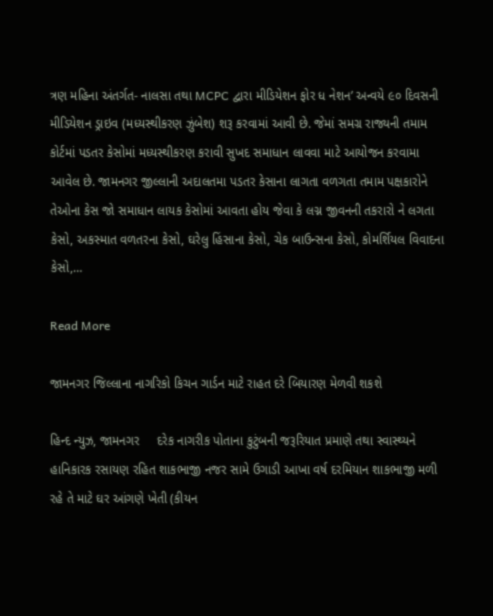ત્રણ મહિના અંતર્ગત- નાલસા તથા MCPC દ્વારા મીડિયેશન ફોર ધ નેશન’ અન્વયે ૯૦ દિવસની મીડિયેશન ડ્રાઇવ (મધ્યસ્થીકરણ ઝુંબેશ) શરૂ કરવામાં આવી છે. જેમાં સમગ્ર રાજ્યની તમામ કોર્ટમાં પડતર કેસોમાં મધ્યસ્થીકરણ કરાવી સુખદ સમાધાન લાવવા માટે આયોજન કરવામા આવેલ છે. જામનગર જીલ્લાની અદાલતમા પડતર કેસાના લાગતા વળગતા તમામ પક્ષકારોને તેઓના કેસ જો સમાધાન લાયક કેસોમાં આવતા હોય જેવા કે લગ્ન જીવનની તકરારો ને લગતા કેસો, અકસ્માત વળતરના કેસો, ઘરેલુ હિંસાના કેસો, ચેક બાઉન્સના કેસો, કોમર્શિયલ વિવાદના કેસો,…

Read More

જામનગર જિલ્લાના નાગરિકો કિચન ગાર્ડન માટે રાહત દરે બિયારણ મેળવી શકશે

હિન્દ ન્યુઝ, જામનગર     દરેક નાગરીક પોતાના કુટુંબની જરૂરિયાત પ્રમાણે તથા સ્વાસ્થ્યને હાનિકારક રસાયણ રહિત શાકભાજી નજર સામે ઉગાડી આખા વર્ષ દરમિયાન શાકભાજી મળી રહે તે માટે ઘર આંગણે ખેતી (કીયન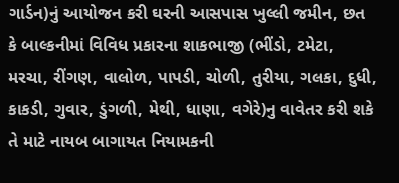ગાર્ડન)નું આયોજન કરી ઘરની આસપાસ ખુલ્લી જમીન, છત કે બાલ્કનીમાં વિવિધ પ્રકારના શાકભાજી (ભીંડો, ટમેટા, મરચા, રીંગણ, વાલોળ, પાપડી, ચોળી, તુરીયા, ગલકા, દુધી, કાકડી, ગુવાર, ડુંગળી, મેથી, ધાણા, વગેરે)નુ વાવેતર કરી શકે તે માટે નાયબ બાગાયત નિયામકની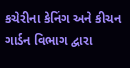કચેરીના કેનિંગ અને કીચન ગાર્ડન વિભાગ દ્વારા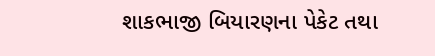શાકભાજી બિયારણના પેકેટ તથા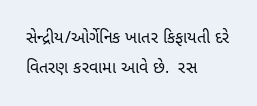સેન્દ્રીય/ઓર્ગેનિક ખાતર કિફાયતી દરે વિતરણ કરવામા આવે છે.  રસ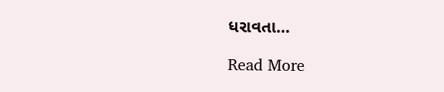ધરાવતા…

Read More